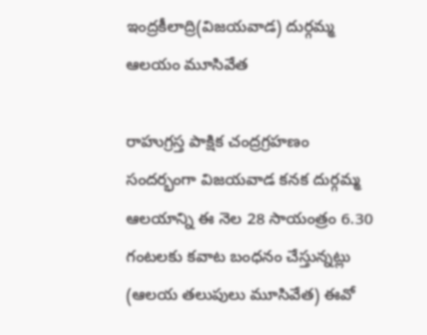ఇంద్రకీలాద్రి(విజయవాడ) దుర్గమ్మ ఆలయం మూసివేత

రాహుగ్రస్త పాక్షిక చంద్రగ్రహణం సందర్భంగా విజయవాడ కనక దుర్గమ్మ ఆలయాన్ని ఈ నెల 28 సాయంత్రం 6.30 గంటలకు కవాట బంధనం చేస్తున్నట్లు (ఆలయ తలుపులు మూసివేత) ఈవో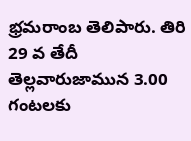భ్రమరాంబ తెలిపారు. తిరి 29 వ తేదీ తెల్లవారుజామున 3.00 గంటలకు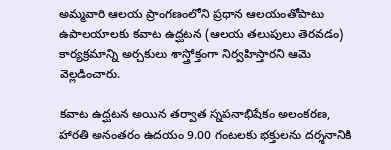అమ్మవారి ఆలయ ప్రాంగణంలోని ప్రధాన ఆలయంతోపాటు ఉపాలయాలకు కవాట ఉద్ఘటన (ఆలయ తలుపులు తెరవడం) కార్యక్రమాన్ని అర్చకులు శాస్త్రోక్తంగా నిర్వహిస్తారని ఆమె వెల్లడించారు.

కవాట ఉద్ఘటన అయిన తర్వాత స్నపనాభిషేకం అలంకరణ, హారతి అనంతరం ఉదయం 9.00 గంటలకు భక్తులను దర్శనానికి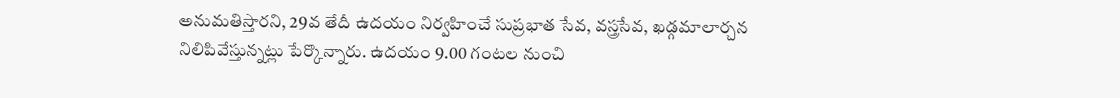అనుమతిస్తారని, 29వ తేదీ ఉదయం నిర్వహించే సుప్రభాత సేవ, వస్త్రసేవ, ఖడ్గమాలార్చన నిలిపివేస్తున్నట్లు పేర్కొన్నారు. ఉదయం 9.00 గంటల నుంచి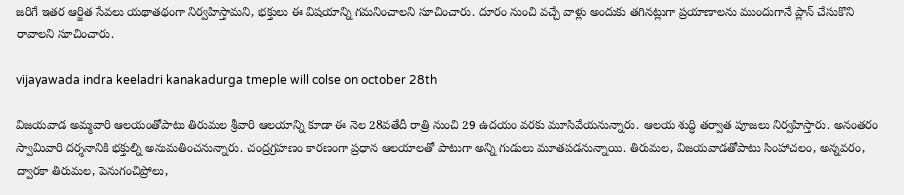జరిగే ఇతర ఆర్జిత సేవలు యథాతథంగా నిర్వహిస్తామని, భక్తులు ఈ విషయాన్ని గమనించాలని సూచించారు. దూరం నుంచి వచ్చే వాళ్లు అందుకు తగినట్లుగా ప్రయాణాలను ముందుగానే ప్లాన్ చేసుకొని రావాలని సూచించారు.

vijayawada indra keeladri kanakadurga tmeple will colse on october 28th

విజయవాడ అమ్మవారి ఆలయంతోపాటు తిరుమల శ్రీవారి ఆలయాన్ని కూడా ఈ నెల 28వతేదీ రాత్రి నుంచి 29 ఉదయం వరకు మూసివేయనున్నారు. ఆలయ శుద్ధి తర్వాత పూజలు నిర్వహిస్తారు. అనంతరం స్వామివారి దర్శనానికి భక్తుల్ని అనుమతించనున్నారు. చంద్రగ్రహణం కారణంగా ప్రధాన ఆలయాలతో పాటుగా అన్ని గుడులు మూతపడనున్నాయి. తిరుమల, విజయవాడతోపాటు సింహాచలం, అన్నవరం, ద్వారకా తిరుమల, పెనుగంచిప్రోలు,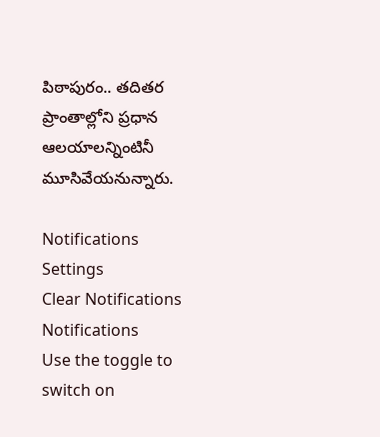పిఠాపురం.. తదితర ప్రాంతాల్లోని ప్రధాన ఆలయాలన్నింటినీ మూసివేయనున్నారు.

Notifications
Settings
Clear Notifications
Notifications
Use the toggle to switch on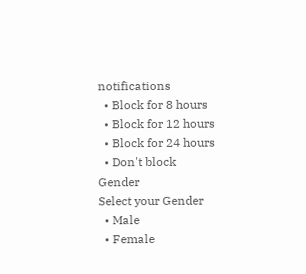notifications
  • Block for 8 hours
  • Block for 12 hours
  • Block for 24 hours
  • Don't block
Gender
Select your Gender
  • Male
  • Female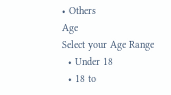• Others
Age
Select your Age Range
  • Under 18
  • 18 to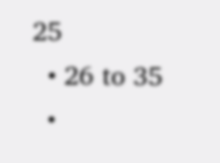25
  • 26 to 35
  •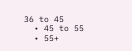36 to 45
  • 45 to 55
  • 55+